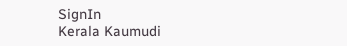SignIn
Kerala Kaumudi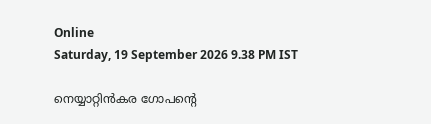Online
Saturday, 19 September 2026 9.38 PM IST

നെയ്യാറ്റിൻകര ഗോപന്റെ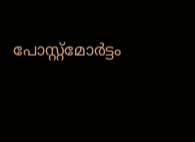പോസ്റ്റ്മോർട്ടം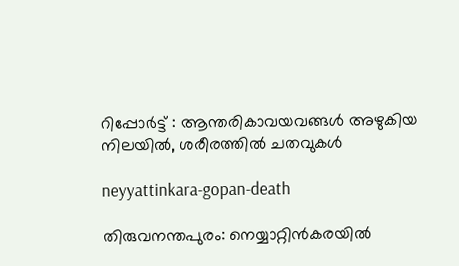റിപ്പോർട്ട് : ആന്തരികാവയവങ്ങൾ അഴുകിയ നിലയിൽ, ശരീരത്തിൽ ചതവുകൾ

neyyattinkara-gopan-death

തിരുവനന്തപുരം: നെയ്യാറ്റിൻകരയിൽ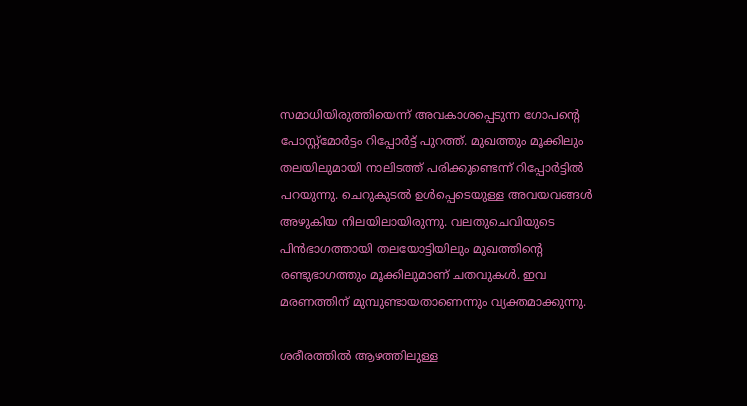സമാധിയിരുത്തിയെന്ന് അവകാശപ്പെടുന്ന ഗോപന്റെ പോസ്റ്റ്മോർട്ടം റിപ്പോർട്ട് പുറത്ത്. മുഖത്തും മൂക്കിലും തലയിലുമായി നാലിടത്ത് പരിക്കുണ്ടെന്ന് റിപ്പോർട്ടിൽ പറയുന്നു. ചെറുകുടൽ ഉൾപ്പെടെയുള്ള അവയവങ്ങൾ അഴുകിയ നിലയിലായിരുന്നു. വലതുചെവിയുടെ പിൻഭാഗത്തായി തലയോട്ടിയിലും മുഖത്തിന്റെ രണ്ടുഭാഗത്തും മൂക്കിലുമാണ് ചതവുകൾ. ഇവ മരണത്തിന് മുമ്പുണ്ടായതാണെന്നും വ്യക്തമാക്കുന്നു.

ശരീരത്തിൽ ആഴത്തിലുള്ള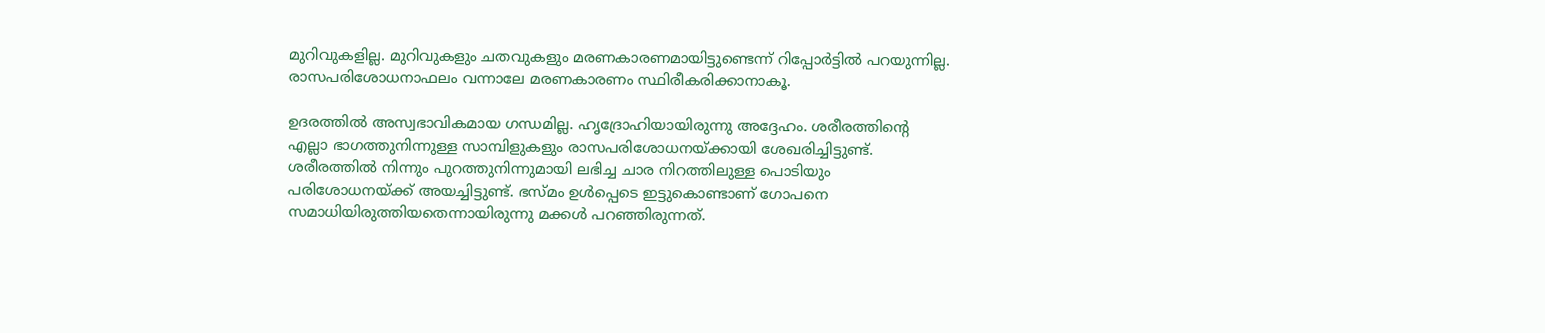മുറിവുകളില്ല. മുറിവുകളും ചതവുകളും മരണകാരണമായിട്ടുണ്ടെന്ന് റിപ്പോർട്ടിൽ പറയുന്നില്ല. രാസപരിശോധനാഫലം വന്നാലേ മരണകാരണം സ്ഥിരീകരിക്കാനാകൂ.

ഉദരത്തിൽ അസ്വഭാവികമായ ഗന്ധമില്ല. ഹൃദ്രോഹിയായിരുന്നു അദ്ദേഹം. ശരീരത്തിന്റെ എല്ലാ ഭാഗത്തുനിന്നുള്ള സാമ്പിളുകളും രാസപരിശോധനയ്ക്കായി ശേഖരിച്ചിട്ടുണ്ട്. ശരീരത്തിൽ നിന്നും പുറത്തുനിന്നുമായി ലഭിച്ച ചാര നിറത്തിലുള്ള പൊടിയും പരിശോധനയ്ക്ക് അയച്ചിട്ടുണ്ട്. ഭസ്മം ഉൾപ്പെടെ ഇട്ടുകൊണ്ടാണ് ഗോപനെ സമാധിയിരുത്തിയതെന്നായിരുന്നു മക്കൾ പറഞ്ഞിരുന്നത്.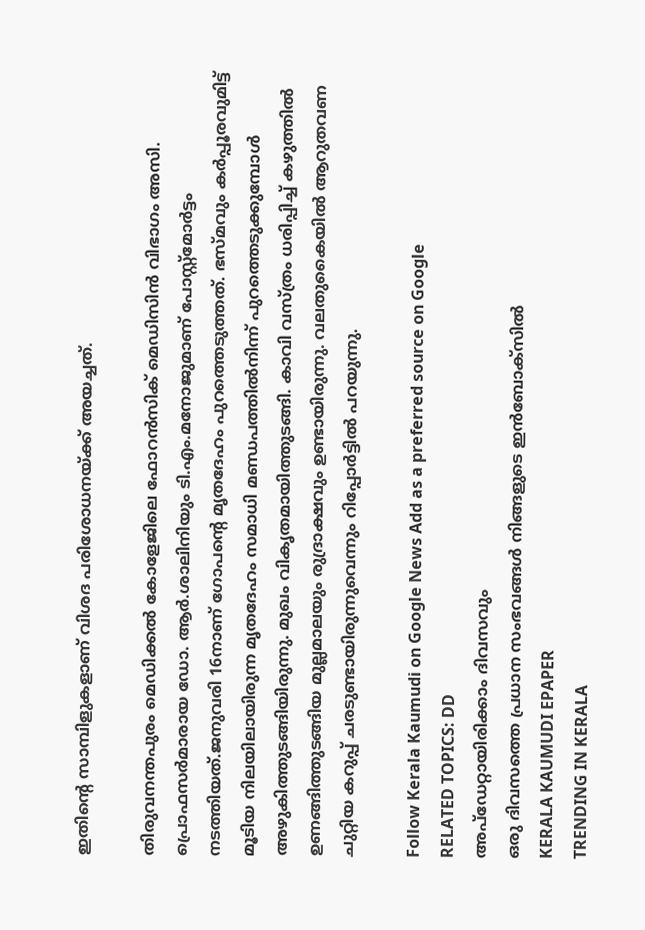ഇതിന്റെ സാമ്പിളുകളാണ് വിശദ പരിശോധനയ്ക്ക് അയച്ചത്.

തിരുവനന്തപുരം മെഡിക്കൽ കോളേജിലെ ഫോറൻസിക് മെഡിസിൻ വിഭാഗം അസി. പ്രൊഫസർമാരായ ഡോ. ആർ.ശാലിനിയും ടി.എം.മനോജുമാണ് പോസ്റ്റ്‌മോർട്ടം നടത്തിയത്.ജനുവരി 16നാണ് ഗോപന്റെ മൃതദേഹം പുറത്തെടുത്തത്. ഭസ്മവും കർപ്പൂരവുമിട്ട് മൂടിയ നിലയിലായിരുന്ന മൃതദേഹം സമാധി മണ്ഡപത്തിൽനിന്ന് പുറത്തെടുക്കുമ്പോൾ അഴുകിത്തുടങ്ങിയിരുന്നു. മുഖം വികൃതമായിത്തുടങ്ങി. കാവി വസ്ത്രം ധരിപ്പിച്ച് കഴുത്തിൽ ഉണങ്ങിത്തുടങ്ങിയ മുല്ലമാലയും രുദ്രാക്ഷവും ഉണ്ടായിരുന്നു. വലതുകൈയിൽ ആറുതവണ ചുറ്റിയ കറുപ്പ് ചരടുണ്ടായിരുന്നുവെന്നും റിപ്പോർട്ടിൽ പറയുന്നു.

Follow Kerala Kaumudi on Google News Add as a preferred source on Google
RELATED TOPICS: DD
അപ്ഡേറ്റായിരിക്കാം ദിവസവും
ഒരു ദിവസത്തെ പ്രധാന സംഭവങ്ങൾ നിങ്ങളുടെ ഇൻബോക്സിൽ
KERALA KAUMUDI EPAPER
TRENDING IN KERALA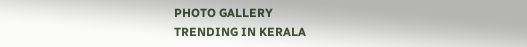PHOTO GALLERY
TRENDING IN KERALA